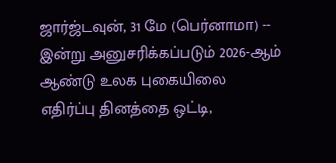ஜார்ஜ்டவுன், 31 மே (பெர்னாமா) -- இன்று அனுசரிக்கப்படும் 2026-ஆம் ஆண்டு உலக புகையிலை எதிர்ப்பு தினத்தை ஒட்டி,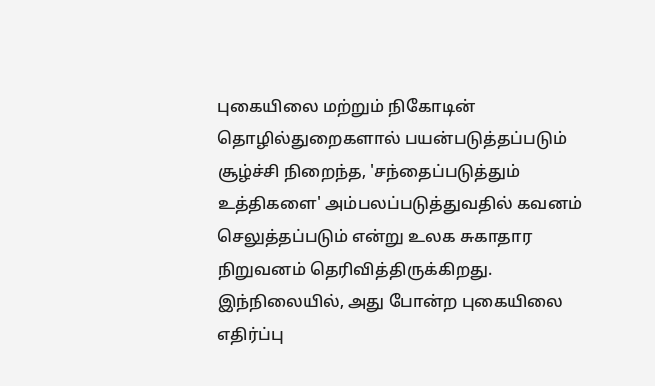புகையிலை மற்றும் நிகோடின் தொழில்துறைகளால் பயன்படுத்தப்படும் சூழ்ச்சி நிறைந்த, 'சந்தைப்படுத்தும் உத்திகளை' அம்பலப்படுத்துவதில் கவனம் செலுத்தப்படும் என்று உலக சுகாதார நிறுவனம் தெரிவித்திருக்கிறது.
இந்நிலையில், அது போன்ற புகையிலை எதிர்ப்பு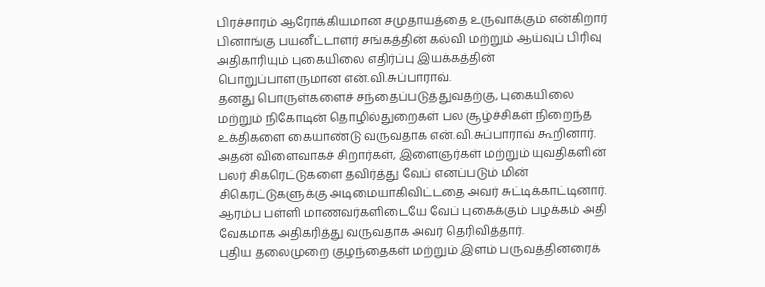பிரச்சாரம் ஆரோக்கியமான சமுதாயத்தை உருவாக்கும் என்கிறார் பினாங்கு பயனீட்டாளர் சங்கத்தின் கல்வி மற்றும் ஆய்வுப் பிரிவு அதிகாரியும் புகையிலை எதிர்ப்பு இயக்கத்தின் பொறுப்பாளருமான என்.வி.சுப்பாராவ்.
தனது பொருள்களைச் சந்தைப்படுத்துவதற்கு, புகையிலை மற்றும் நிகோடின் தொழில்துறைகள் பல சூழ்ச்சிகள் நிறைந்த உக்திகளை கையாண்டு வருவதாக என்.வி.சுப்பாராவ் கூறினார்.
அதன் விளைவாகச் சிறார்கள், இளைஞர்கள் மற்றும் யுவதிகளின் பலர் சிகரெட்டுகளை தவிர்த்து வேப் எனப்படும் மின் சிகெரட்டுகளுக்கு அடிமையாகிவிட்டதை அவர் சுட்டிக்காட்டினார்.
ஆரம்ப பள்ளி மாணவர்களிடையே வேப் புகைக்கும் பழக்கம் அதி வேகமாக அதிகரித்து வருவதாக அவர் தெரிவித்தார்.
புதிய தலைமுறை குழந்தைகள் மற்றும் இளம் பருவத்தினரைக்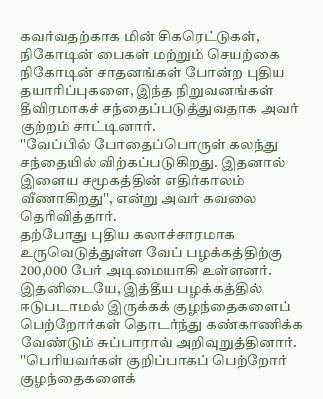கவர்வதற்காக மின் சிகரெட்டுகள், நிகோடின் பைகள் மற்றும் செயற்கை நிகோடின் சாதனங்கள் போன்ற புதிய தயாரிப்புகளை, இந்த நிறுவனங்கள் தீவிரமாகச் சந்தைப்படுத்துவதாக அவர் குற்றம் சாட்டினார்.
''வேப்பில் போதைப்பொருள் கலந்து சந்தையில் விற்கப்படுகிறது. இதனால் இளைய சமூகத்தின் எதிர்காலம் வீணாகிறது'', என்று அவர் கவலை தெரிவித்தார்.
தற்போது புதிய கலாச்சாரமாக உருவெடுத்துள்ள வேப் பழக்கத்திற்கு 200,000 பேர் அடிமையாகி உள்ளனர்.
இதனிடையே, இத்தீய பழக்கத்தில் ஈடுபடாமல் இருக்கக் குழந்தைகளைப் பெற்றோர்கள் தொடர்ந்து கண்காணிக்க வேண்டும் சுப்பாராவ் அறிவுறுத்தினார்.
''பெரியவர்கள் குறிப்பாகப் பெற்றோர் குழந்தைகளைக்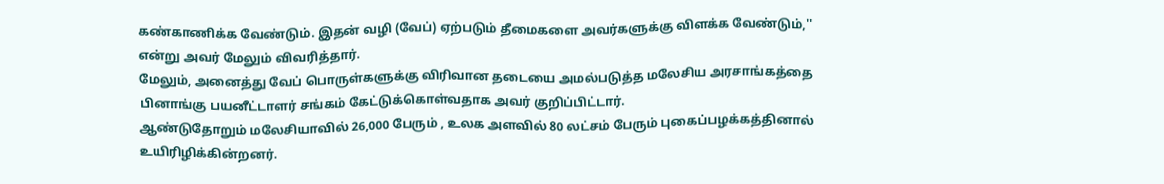கண்காணிக்க வேண்டும். இதன் வழி (வேப்) ஏற்படும் தீமைகளை அவர்களுக்கு விளக்க வேண்டும்,'' என்று அவர் மேலும் விவரித்தார்.
மேலும், அனைத்து வேப் பொருள்களுக்கு விரிவான தடையை அமல்படுத்த மலேசிய அரசாங்கத்தை பினாங்கு பயனீட்டாளர் சங்கம் கேட்டுக்கொள்வதாக அவர் குறிப்பிட்டார்.
ஆண்டுதோறும் மலேசியாவில் 26,000 பேரும் , உலக அளவில் 80 லட்சம் பேரும் புகைப்பழக்கத்தினால் உயிரிழிக்கின்றனர்.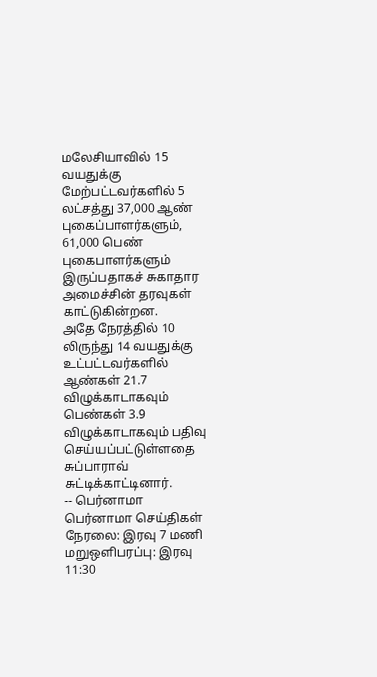மலேசியாவில் 15 வயதுக்கு மேற்பட்டவர்களில் 5 லட்சத்து 37,000 ஆண் புகைப்பாளர்களும், 61,000 பெண் புகைபாளர்களும் இருப்பதாகச் சுகாதார அமைச்சின் தரவுகள் காட்டுகின்றன.
அதே நேரத்தில் 10 லிருந்து 14 வயதுக்கு உட்பட்டவர்களில் ஆண்கள் 21.7 விழுக்காடாகவும் பெண்கள் 3.9 விழுக்காடாகவும் பதிவு செய்யப்பட்டுள்ளதை சுப்பாராவ் சுட்டிக்காட்டினார்.
-- பெர்னாமா
பெர்னாமா செய்திகள் நேரலை: இரவு 7 மணி மறுஒளிபரப்பு: இரவு 11:30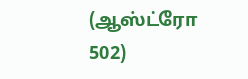(ஆஸ்ட்ரோ 502)